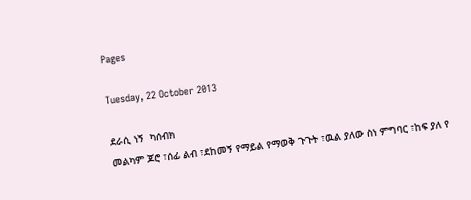Pages

Tuesday, 22 October 2013

ደራሲ ነኝ  ካሰብክ
መልካም ጆሮ ፣ሰፊ ልብ ፣ደከመኝ የማይል የማወቅ ጉጉት ፣ዉል ያለው ስነ ምግባር ፣ከፍ ያለ የ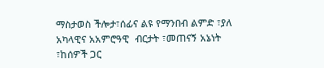ማስታወስ ችሎታ፣ሰፊና ልዩ የማንበብ ልምድ ፣ያለ አካላዊና አአምሮዓዊ  ብርታት ፣መጠናኝ አኔነት ፣ከሰዎች ጋር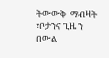ትውውቅ  ማብዛት ፣ቦታንና ጊዜ ን በውል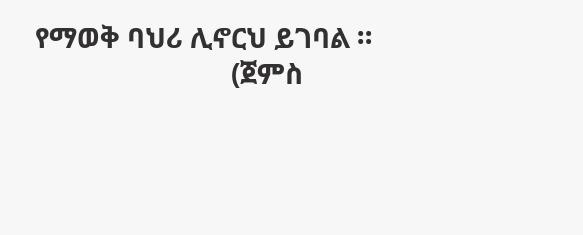የማወቅ ባህሪ ሊኖርህ ይገባል ።
                            (ጀምስ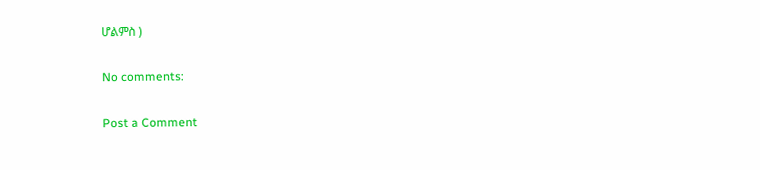ሆልምስ )

No comments:

Post a Comment